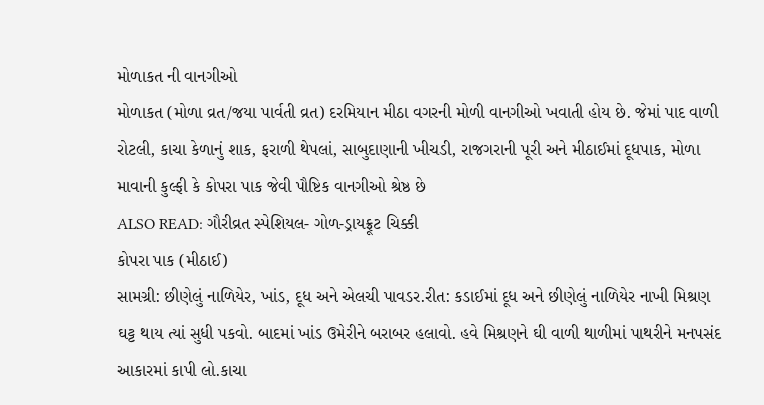મોળાકત ની વાનગીઓ
મોળાકત (મોળા વ્રત/જયા પાર્વતી વ્રત) દરમિયાન મીઠા વગરની મોળી વાનગીઓ ખવાતી હોય છે. જેમાં પાદ વાળી રોટલી, કાચા કેળાનું શાક, ફરાળી થેપલાં, સાબુદાણાની ખીચડી, રાજગરાની પૂરી અને મીઠાઈમાં દૂધપાક, મોળા માવાની કુલ્ફી કે કોપરા પાક જેવી પૌષ્ટિક વાનગીઓ શ્રેષ્ઠ છે
ALSO READ: ગૌરીવ્રત સ્પેશિયલ- ગોળ-ડ્રાયફ્રૂટ ચિક્કી
કોપરા પાક (મીઠાઈ)
સામગ્રી: છીણેલું નાળિયેર, ખાંડ, દૂધ અને એલચી પાવડર.રીત: કડાઈમાં દૂધ અને છીણેલું નાળિયેર નાખી મિશ્રણ ઘટ્ટ થાય ત્યાં સુધી પકવો. બાદમાં ખાંડ ઉમેરીને બરાબર હલાવો. હવે મિશ્રણને ઘી વાળી થાળીમાં પાથરીને મનપસંદ આકારમાં કાપી લો.કાચા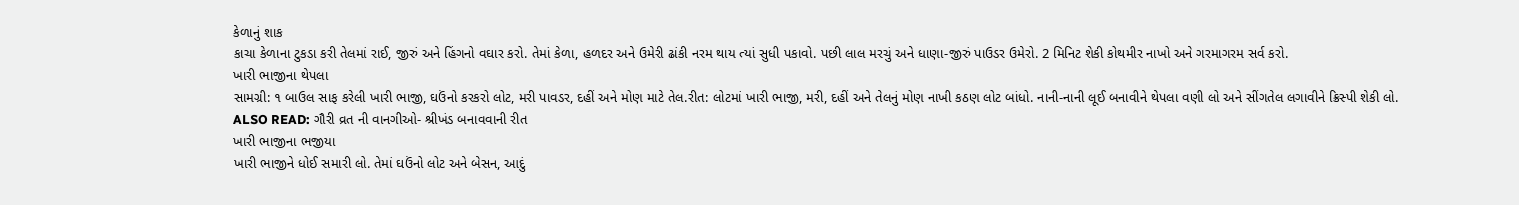કેળાનું શાક
કાચા કેળાના ટુકડા કરી તેલમાં રાઈ, જીરું અને હિંગનો વઘાર કરો. તેમાં કેળા, હળદર અને ઉમેરી ઢાંકી નરમ થાય ત્યાં સુધી પકાવો. પછી લાલ મરચું અને ધાણા-જીરું પાઉડર ઉમેરો. 2 મિનિટ શેકી કોથમીર નાખો અને ગરમાગરમ સર્વ કરો.
ખારી ભાજીના થેપલા
સામગ્રી: ૧ બાઉલ સાફ કરેલી ખારી ભાજી, ઘઉંનો કરકરો લોટ, મરી પાવડર, દહીં અને મોણ માટે તેલ.રીત: લોટમાં ખારી ભાજી, મરી, દહીં અને તેલનું મોણ નાખી કઠણ લોટ બાંધો. નાની-નાની લૂઈ બનાવીને થેપલા વણી લો અને સીંગતેલ લગાવીને ક્રિસ્પી શેકી લો.
ALSO READ: ગૌરી વ્રત ની વાનગીઓ- શ્રીખંડ બનાવવાની રીત
ખારી ભાજીના ભજીયા
ખારી ભાજીને ધોઈ સમારી લો. તેમાં ઘઉંનો લોટ અને બેસન, આદું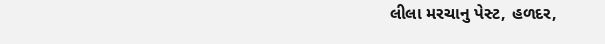લીલા મરચાનુ પેસ્ટ, હળદર,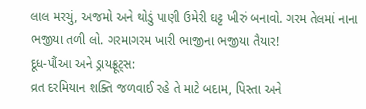લાલ મરચું, અજમો અને થોડું પાણી ઉમેરી ઘટ્ટ ખીરું બનાવો. ગરમ તેલમાં નાના ભજીયા તળી લો. ગરમાગરમ ખારી ભાજીના ભજીયા તૈયાર!
દૂધ-પૌંઆ અને ડ્રાયફ્રૂટ્સ:
વ્રત દરમિયાન શક્તિ જળવાઈ રહે તે માટે બદામ, પિસ્તા અને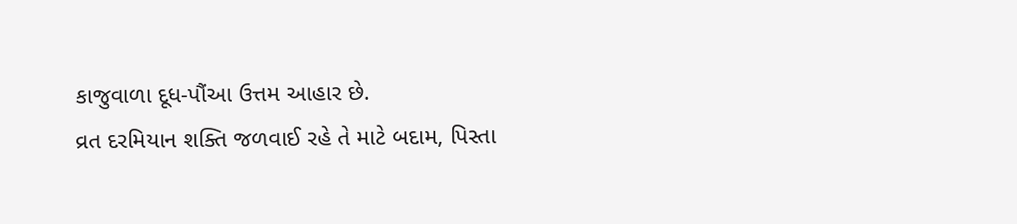કાજુવાળા દૂધ-પૌંઆ ઉત્તમ આહાર છે.
વ્રત દરમિયાન શક્તિ જળવાઈ રહે તે માટે બદામ, પિસ્તા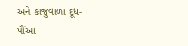અને કાજુવાળા દૂધ-પૌંઆ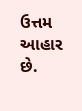ઉત્તમ આહાર છે.